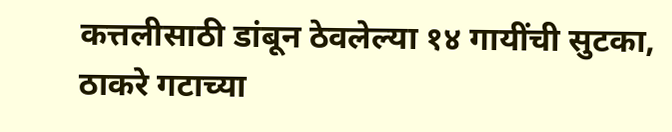कत्तलीसाठी डांबून ठेवलेल्या १४ गायींची सुटका, ठाकरे गटाच्या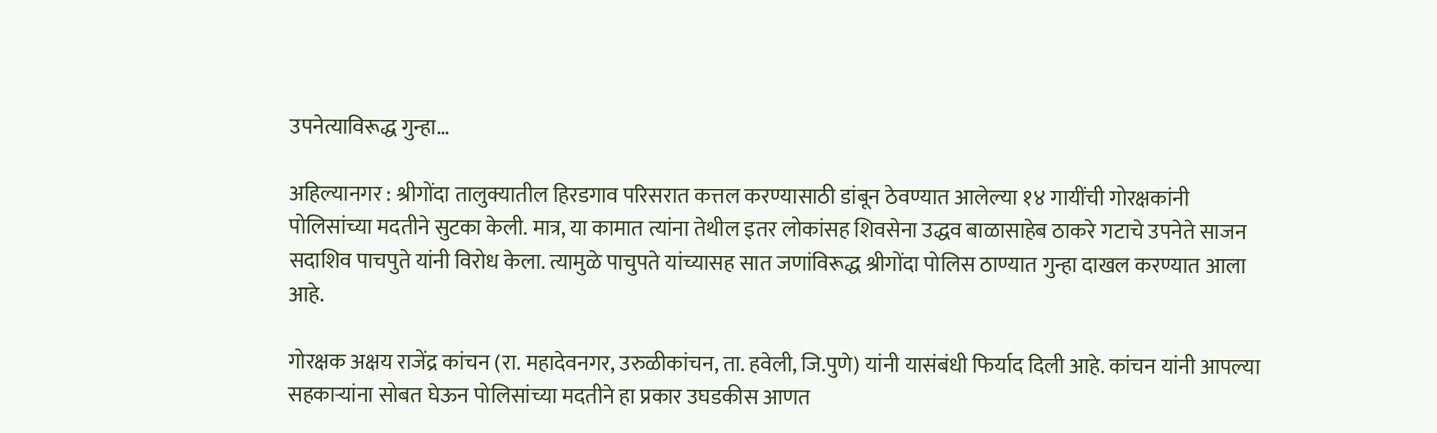उपनेत्याविरूद्ध गुन्हा…

अहिल्यानगर : श्रीगोंदा तालुक्यातील हिरडगाव परिसरात कत्तल करण्यासाठी डांबून ठेवण्यात आलेल्या १४ गायींची गोरक्षकांनी पोलिसांच्या मदतीने सुटका केली. मात्र, या कामात त्यांना तेथील इतर लोकांसह शिवसेना उद्धव बाळासाहेब ठाकरे गटाचे उपनेते साजन सदाशिव पाचपुते यांनी विरोध केला. त्यामुळे पाचुपते यांच्यासह सात जणांविरूद्ध श्रीगोंदा पोलिस ठाण्यात गुन्हा दाखल करण्यात आला आहे.

गोरक्षक अक्षय राजेंद्र कांचन (रा. महादेवनगर, उरुळीकांचन, ता. हवेली, जि.पुणे) यांनी यासंबंधी फिर्याद दिली आहे. कांचन यांनी आपल्या सहकाऱ्यांना सोबत घेऊन पोलिसांच्या मदतीने हा प्रकार उघडकीस आणत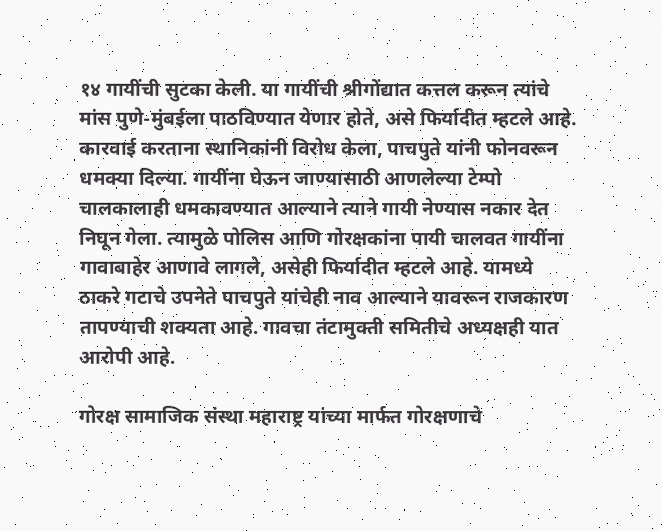१४ गायींची सुटका केली. या गायींची श्रीगोंद्यात कत्तल करून त्यांचे मांस पुणे-मुंबईला पाठविण्यात येणार होते, असे फिर्यादीत म्हटले आहे. कारवाई करताना स्थानिकांनी विरोध केला, पाचपुते यांनी फोनवरून धमक्या दिल्या. गायींना घेऊन जाण्यासाठी आणलेल्या टेम्पो चालकालाही धमकावण्यात आल्याने त्याने गायी नेण्यास नकार देत निघून गेला. त्यामुळे पोलिस आणि गोरक्षकांना पायी चालवत गायींना गावाबाहेर आणावे लागले, असेही फिर्यादीत म्हटले आहे. यामध्ये ठाकरे गटाचे उपनेते पाचपुते यांचेही नाव आल्याने यावरून राजकारण तापण्याची शक्यता आहे. गावचा तंटामुक्ती समितीचे अध्यक्षही यात आरोपी आहे.

गोरक्ष सामाजिक संस्था महाराष्ट्र यांच्या मार्फत गोरक्षणाचे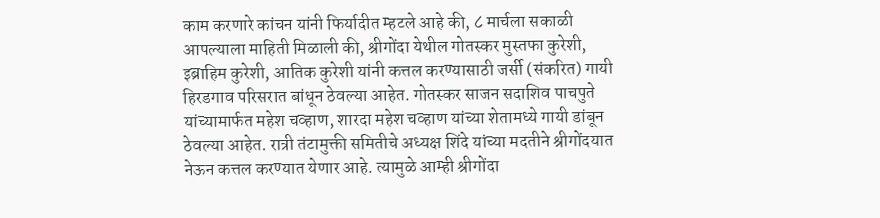काम करणारे कांचन यांनी फिर्यादीत म्हटले आहे की, ८ मार्चला सकाळी आपल्याला माहिती मिळाली की, श्रीगोंदा येथील गोतस्कर मुस्तफा कुरेशी, इब्राहिम कुरेशी, आतिक कुरेशी यांनी कत्तल करण्यासाठी जर्सी (संकरित) गायी हिरडगाव परिसरात बांधून ठेवल्या आहेत. गोतस्कर साजन सदाशिव पाचपुते यांच्यामार्फत महेश चव्हाण, शारदा महेश चव्हाण यांच्या शेतामध्ये गायी डांबून ठेवल्या आहेत. रात्री तंटामुक्ती समितीचे अध्यक्ष शिंदे यांच्या मदतीने श्रीगोंदयात नेऊन कत्तल करण्यात येणार आहे. त्यामुळे आम्ही श्रीगोंदा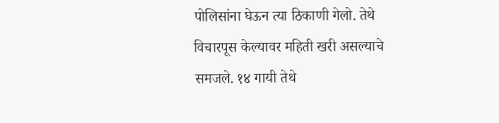पोलिसांना घेऊन त्या ठिकाणी गेलो. तेथे विचारपूस केल्यावर महिती खरी असल्याचे समजले. १४ गायी तेथे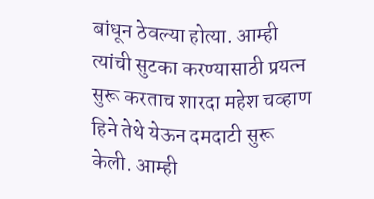बांधून ठेवल्या होत्या. आम्ही त्यांची सुटका करण्यासाठी प्रयत्न सुरू करताच शारदा महेश चव्हाण हिने तेथे येऊन दमदाटी सुरू केली. आम्ही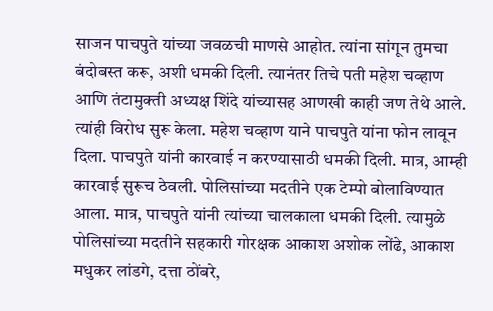साजन पाचपुते यांच्या जवळची माणसे आहोत. त्यांना सांगून तुमचा बंदोबस्त करू, अशी धमकी दिली. त्यानंतर तिचे पती महेश चव्हाण आणि तंटामुक्ती अध्यक्ष शिंदे यांच्यासह आणखी काही जण तेथे आले. त्यांही विरोध सुरू केला. महेश चव्हाण याने पाचपुते यांना फोन लावून दिला. पाचपुते यांनी कारवाई न करण्यासाठी धमकी दिली. मात्र, आम्ही कारवाई सुरूच ठेवली. पोलिसांच्या मदतीने एक टेम्पो बोलाविण्यात आला. मात्र, पाचपुते यांनी त्यांच्या चालकाला धमकी दिली. त्यामुळे पोलिसांच्या मदतीने सहकारी गोरक्षक आकाश अशोक लोंढे, आकाश मधुकर लांडगे, दत्ता ठोंबरे,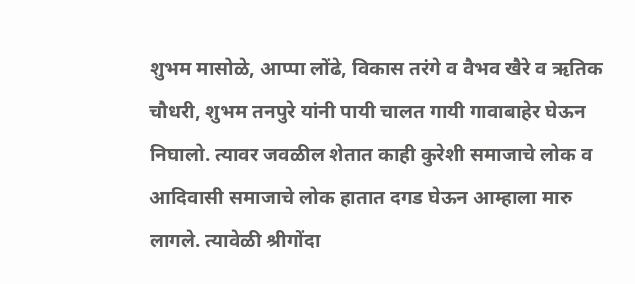शुभम मासोळे, आप्पा लोंढे, विकास तरंगे व वैभव खैरे व ऋतिक चौधरी, शुभम तनपुरे यांनी पायी चालत गायी गावाबाहेर घेऊन निघालो. त्यावर जवळील शेतात काही कुरेशी समाजाचे लोक व आदिवासी समाजाचे लोक हातात दगड घेऊन आम्हाला मारु लागले. त्यावेळी श्रीगोंदा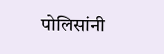पोलिसांनी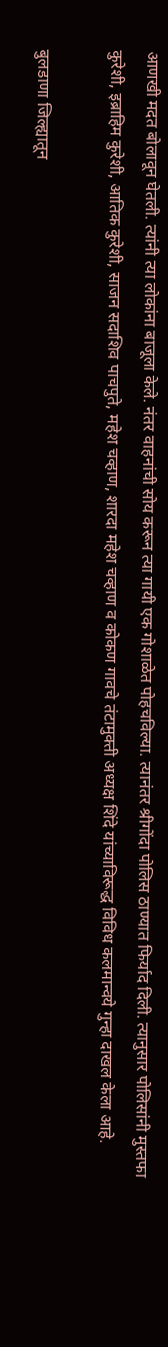आणखी मदत बोलावून घेतली. त्यांनी त्या लोकांना बाजूला केले. नंतर वाहनांची सोय करून त्या गायी एक गोशाळेत पोहचविल्या. त्यानंतर श्रीगोंदा पोलिस ठाण्यात फिर्याद दिली. त्यानुसार पोलिसांनी मुस्तफा कुरेशी, इब्राहिम कुरेशी, आतिक कुरेशी, साजन सदाशिव पाचपुते, महेश चव्हाण, शारदा महेश चव्हाण व कोकण गावचे तंटामुक्ती अध्यक्ष शिंदे यांच्याविरूद्ध विविध कलमान्वये गुन्हा दाखल केला आहे.

बुलडाणा जिल्ह्यातून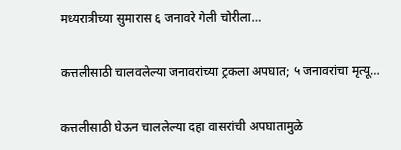मध्यरात्रीच्या सुमारास ६ जनावरे गेली चोरीला…

कत्तलीसाठी चालवलेल्या जनावरांच्या ट्रकला अपघात; ५ जनावरांचा मृत्यू…

कत्तलीसाठी घेऊन चाललेल्या दहा वासरांची अपघातामुळे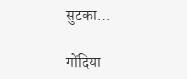सुटका…

गोंदिया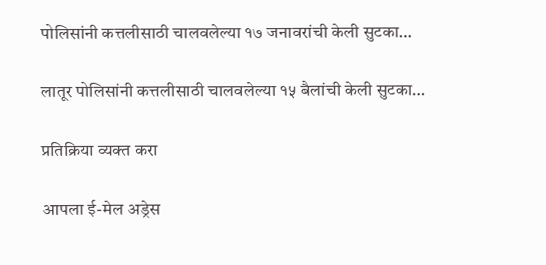पोलिसांनी कत्तलीसाठी चालवलेल्या १७ जनावरांची केली सुटका…

लातूर पोलिसांनी कत्तलीसाठी चालवलेल्या १५ बैलांची केली सुटका…

प्रतिक्रिया व्यक्त करा

आपला ई-मेल अड्रेस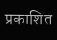प्रकाशित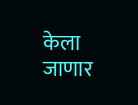केला जाणार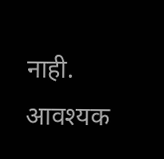नाही. आवश्यक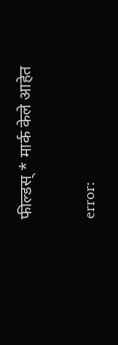फील्डस् * मार्क केले आहेत

error: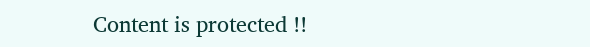Content is protected !!